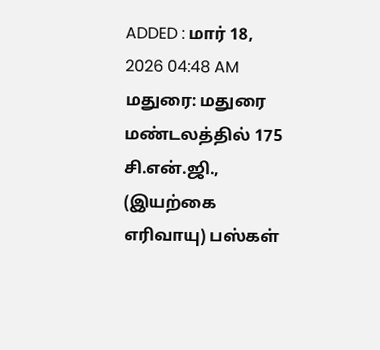ADDED : மார் 18, 2026 04:48 AM
மதுரை: மதுரை மண்டலத்தில் 175 சி.என்.ஜி., (இயற்கை எரிவாயு) பஸ்கள்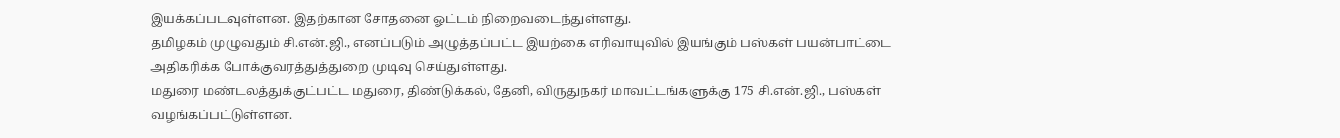இயக்கப்படவுள்ளன. இதற்கான சோதனை ஓட்டம் நிறைவடைந்துள்ளது.
தமிழகம் முழுவதும் சி.என்.ஜி., எனப்படும் அழுத்தப்பட்ட இயற்கை எரிவாயுவில் இயங்கும் பஸ்கள் பயன்பாட்டை அதிகரிக்க போக்குவரத்துத்துறை முடிவு செய்துள்ளது.
மதுரை மண்டலத்துக்குட்பட்ட மதுரை, திண்டுக்கல், தேனி, விருதுநகர் மாவட்டங்களுக்கு 175 சி.என்.ஜி., பஸ்கள் வழங்கப்பட்டுள்ளன.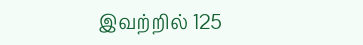இவற்றில் 125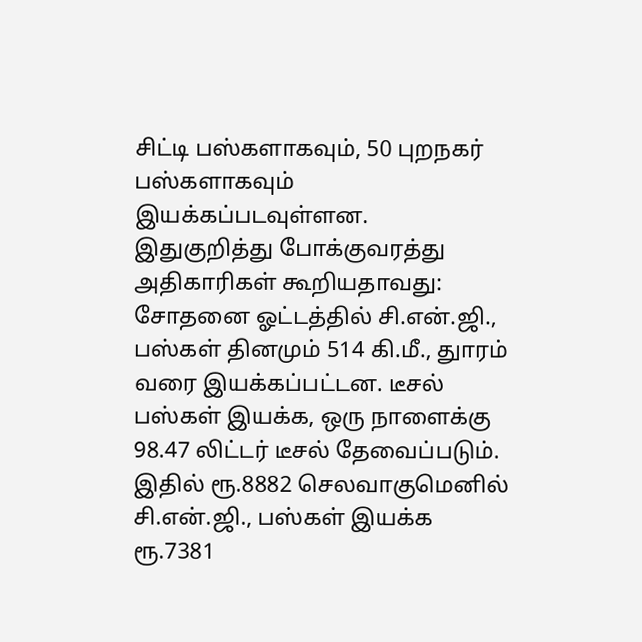சிட்டி பஸ்களாகவும், 50 புறநகர் பஸ்களாகவும் இயக்கப்படவுள்ளன.
இதுகுறித்து போக்குவரத்து அதிகாரிகள் கூறியதாவது: சோதனை ஓட்டத்தில் சி.என்.ஜி., பஸ்கள் தினமும் 514 கி.மீ., துாரம் வரை இயக்கப்பட்டன. டீசல் பஸ்கள் இயக்க, ஒரு நாளைக்கு 98.47 லிட்டர் டீசல் தேவைப்படும். இதில் ரூ.8882 செலவாகுமெனில் சி.என்.ஜி., பஸ்கள் இயக்க ரூ.7381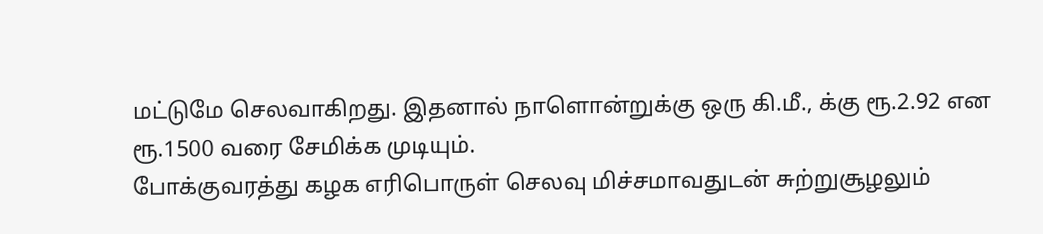மட்டுமே செலவாகிறது. இதனால் நாளொன்றுக்கு ஒரு கி.மீ., க்கு ரூ.2.92 என ரூ.1500 வரை சேமிக்க முடியும்.
போக்குவரத்து கழக எரிபொருள் செலவு மிச்சமாவதுடன் சுற்றுசூழலும்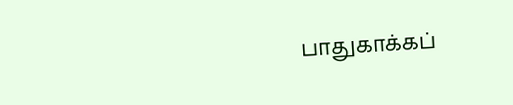பாதுகாக்கப்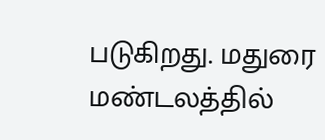படுகிறது. மதுரை மண்டலத்தில்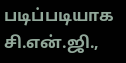படிப்படியாக சி.என்.ஜி.,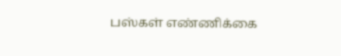பஸ்கள் எண்ணிக்கை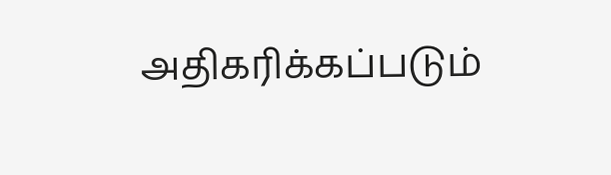அதிகரிக்கப்படும்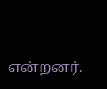என்றனர்.